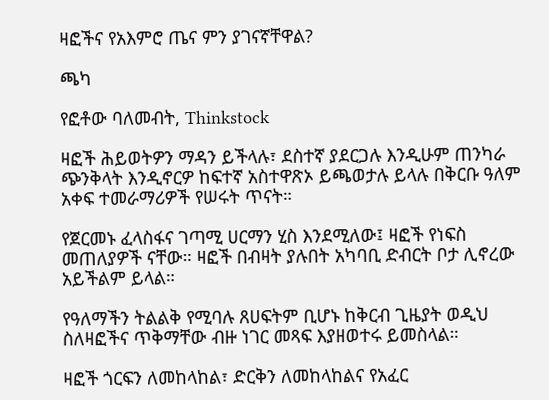ዛፎችና የአእምሮ ጤና ምን ያገናኛቸዋል?

ጫካ

የፎቶው ባለመብት, Thinkstock

ዛፎች ሕይወትዎን ማዳን ይችላሉ፣ ደስተኛ ያደርጋሉ እንዲሁም ጠንካራ ጭንቅላት እንዲኖርዎ ከፍተኛ አስተዋጽኦ ይጫወታሉ ይላሉ በቅርቡ ዓለም አቀፍ ተመራማሪዎች የሠሩት ጥናት።

የጀርመኑ ፈላስፋና ገጣሚ ሀርማን ሂስ እንደሚለው፤ ዛፎች የነፍስ መጠለያዎች ናቸው። ዛፎች በብዛት ያሉበት አካባቢ ድብርት ቦታ ሊኖረው አይችልም ይላል።

የዓለማችን ትልልቅ የሚባሉ ጸሀፍትም ቢሆኑ ከቅርብ ጊዜያት ወዲህ ስለዛፎችና ጥቅማቸው ብዙ ነገር መጻፍ እያዘወተሩ ይመስላል።

ዛፎች ጎርፍን ለመከላከል፣ ድርቅን ለመከላከልና የአፈር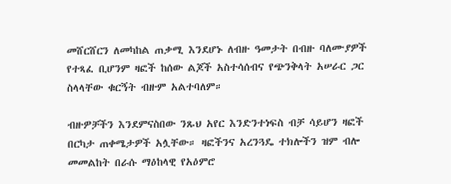መሸርሸርን ለመካከል ጠቃሚ እንደሆኑ ለብዙ ዓመታት በብዙ ባለሙያዎች የተጻፈ ቢሆንም ዛፎች ከሰው ልጆች አስተሳሰብና የጭንቅላት አሠራር ጋር ስላላቸው ቁርኝት ብዙም አልተባለም።

ብዙዎቻችን እንደምናስበው ንጹህ አየር እንድንተነፍስ ብቻ ሳይሆን ዛፎች በርካታ ጠቀሜታዎች አሏቸው። ዛፎችንና አረንጓዴ ተክሎችን ዝም ብሎ መመልከት በራሱ ማዕከላዊ የአዕምሮ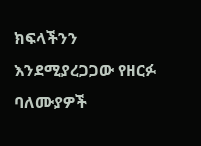ክፍላችንን እንደሚያረጋጋው የዘርፉ ባለሙያዎች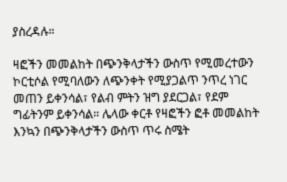ያስረዳሉ።

ዛፎችን መመልከት በጭንቅላታችን ውስጥ የሚመረተውን ኮርቲሶል የሚባለውን ለጭንቀት የሚያጋልጥ ንጥረ ነገር መጠን ይቀንሳል፣ የልብ ምትን ዝግ ያደርጋል፣ የደም ግፊትንም ይቀንሳል። ሌላው ቀርቶ የዛፎችን ፎቶ መመልከት እንኳን በጭንቅላታችን ውስጥ ጥሩ ስሜት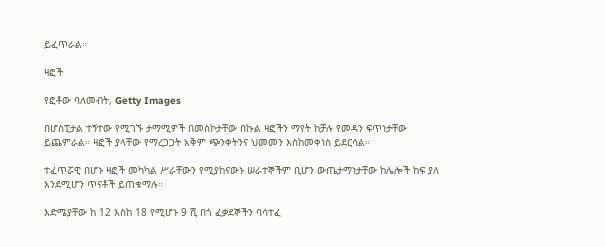ይፈጥራል።

ዛፎች

የፎቶው ባለመብት, Getty Images

በሆስፒታል ተኝተው የሚገኙ ታማሚዎች በመስኮታቸው በኩል ዛፎችን ማየት ከቻሉ የመዳን ፍጥነታቸው ይጨምራል። ዛፎች ያላቸው የማረጋጋት አቅም ጭንቀትንና ህመመን እስከመቀነስ ይደርሳል።

ተፈጥሯዊ በሆኑ ዛፎች መካካል ሥራቸውን የሚያከናውኑ ሠራተኞችም ቢሆን ውጤታማነታቸው ከሌሎች ከፍ ያለ እንደሚሆን ጥናቶች ይጠቁማሉ።

እድሜያቸው ከ 12 እስከ 18 የሚሆኑ 9 ሺ በጎ ፈቃደኞችን ባሳተፈ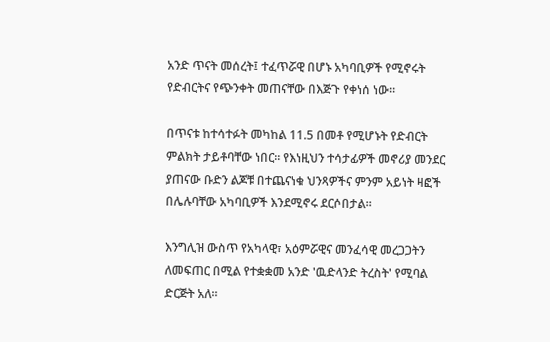አንድ ጥናት መሰረት፤ ተፈጥሯዊ በሆኑ አካባቢዎች የሚኖሩት የድብርትና የጭንቀት መጠናቸው በእጅጉ የቀነሰ ነው።

በጥናቱ ከተሳተፉት መካከል 11.5 በመቶ የሚሆኑት የድብርት ምልክት ታይቶባቸው ነበር። የእነዚህን ተሳታፊዎች መኖሪያ መንደር ያጠናው ቡድን ልጆቹ በተጨናነቁ ህንጻዎችና ምንም አይነት ዛፎች በሌሉባቸው አካባቢዎች እንደሚኖሩ ደርሶበታል።

እንግሊዝ ውስጥ የአካላዊ፣ አዕምሯዊና መንፈሳዊ መረጋጋትን ለመፍጠር በሚል የተቋቋመ አንድ 'ዉድላንድ ትረስት' የሚባል ድርጅት አለ።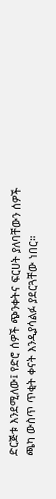ድርጅቱ እንደሚለው፤ የድሮ ሰዎች ጭንቀትና ፍርሀት ያለባቸውን ሰዎች ጫካ ውስጥ ጥቂት ቀናት እንዲያሳልፉ ያደርጓቸው ነበር።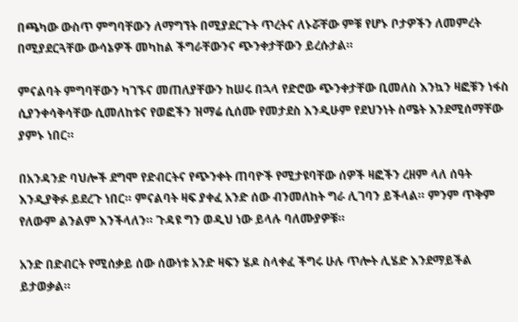በጫካው ውስጥ ምግባቸውን ለማግኘት በሚያደርጉት ጥረትና ለኑሯቸው ምቹ የሆኑ ቦታዎችን ለመምረት በሚያደርጓቸው ውሳኔዎች መካከል ችግራቸውንና ጭንቀታቸውን ይረሱታል።

ምናልባት ምግባቸውን ካገኙና መጠለያቸውን ከሠሩ በኋላ የድሮው ጭንቀታቸው ቢመለስ እንኳን ዛፎቹን ነፋስ ሲያንቀሳቅሳቸው ሲመለከቱና የወፎችን ዝማሬ ሲሰሙ የመታደስ እንዲሁም የደህንነት ስሜት እንደሚሰማቸው ያምኑ ነበር።

በአንዳንድ ባህሎች ደግሞ የድብርትና የጭንቀት ጠባዮች የሚታዩባቸው ሰዎች ዛፎችን ረዘም ላለ ሰዓት እንዲያቅፉ ይደረጉ ነበር። ምናልባት ዛፍ ያቀፈ አንድ ሰው ብንመለከት ግራ ሊገባን ይችላል። ምንም ጥቅም የለውም ልንልም እንችላለን። ጉዳዩ ግን ወዲህ ነው ይላሉ ባለሙያዎቹ።

አንድ በድብርት የሚሰቃይ ሰው ሰውነቱ አንድ ዛፍን ሄዶ ስላቀፈ ችግሩ ሁሉ ጥሎት ሊሄድ እንደማይችል ይታወቃል።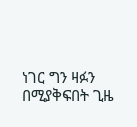ነገር ግን ዛፉን በሚያቅፍበት ጊዜ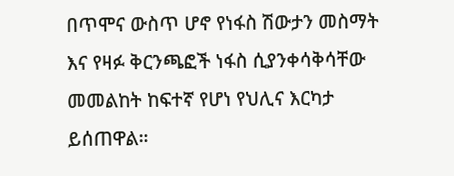በጥሞና ውስጥ ሆኖ የነፋስ ሽውታን መስማት እና የዛፉ ቅርንጫፎች ነፋስ ሲያንቀሳቅሳቸው መመልከት ከፍተኛ የሆነ የህሊና እርካታ ይሰጠዋል።